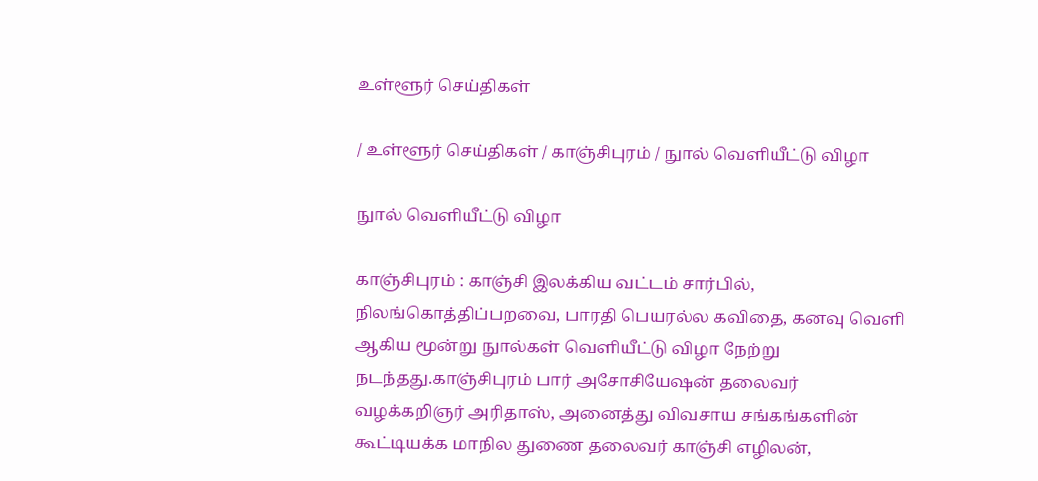உள்ளூர் செய்திகள்

/ உள்ளூர் செய்திகள் / காஞ்சிபுரம் / நுால் வெளியீட்டு விழா

நுால் வெளியீட்டு விழா

காஞ்சிபுரம் : காஞ்சி இலக்கிய வட்டம் சார்பில், நிலங்கொத்திப்பறவை, பாரதி பெயரல்ல கவிதை, கனவு வெளி ஆகிய மூன்று நுால்கள் வெளியீட்டு விழா நேற்று நடந்தது.காஞ்சிபுரம் பார் அசோசியேஷன் தலைவர் வழக்கறிஞர் அரிதாஸ், அனைத்து விவசாய சங்கங்களின் கூட்டியக்க மாநில துணை தலைவர் காஞ்சி எழிலன்,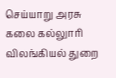செய்யாறு அரசு கலை கல்லுாரி விலங்கியல் துறை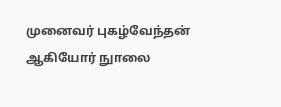முனைவர் புகழ்வேந்தன் ஆகியோர் நுாலை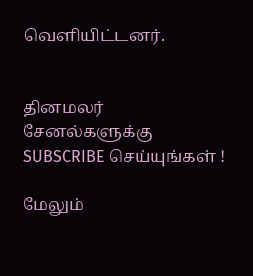வெளியிட்டனர்.


தினமலர் சேனல்களுக்கு SUBSCRIBE செய்யுங்கள் !

மேலும்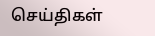செய்திகள்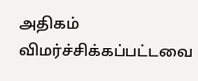அதிகம் விமர்ச்சிக்கப்பட்டவை